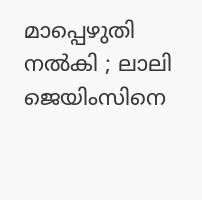മാപ്പെഴുതി നല്‍കി ; ലാലി ജെയിംസിനെ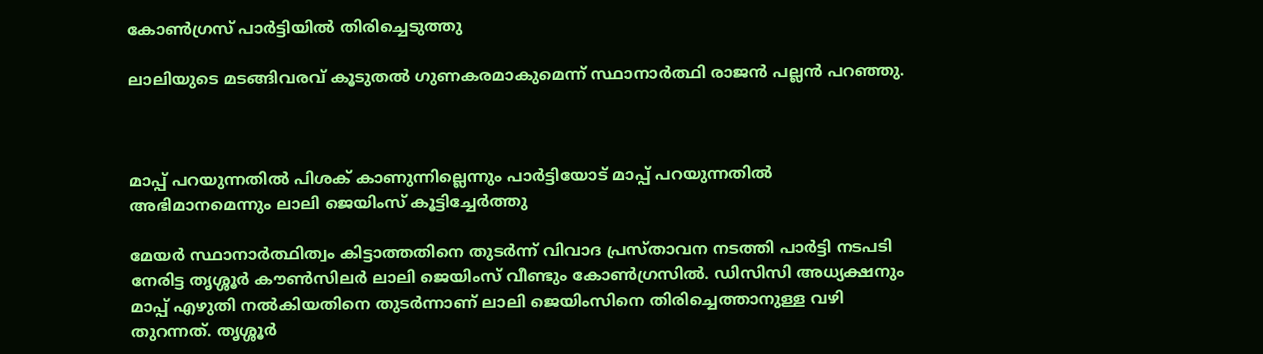കോണ്‍ഗ്രസ് പാര്‍ട്ടിയില്‍ തിരിച്ചെടുത്തു

ലാലിയുടെ മടങ്ങിവരവ് കൂടുതല്‍ ഗുണകരമാകുമെന്ന് സ്ഥാനാര്‍ത്ഥി രാജന്‍ പല്ലന്‍ പറഞ്ഞു.



മാപ്പ് പറയുന്നതില്‍ പിശക് കാണുന്നില്ലെന്നും പാര്‍ട്ടിയോട് മാപ്പ് പറയുന്നതില്‍ അഭിമാനമെന്നും ലാലി ജെയിംസ് കൂട്ടിച്ചേര്‍ത്തു

മേയര്‍ സ്ഥാനാര്‍ത്ഥിത്വം കിട്ടാത്തതിനെ തുടര്‍ന്ന് വിവാദ പ്രസ്താവന നടത്തി പാര്‍ട്ടി നടപടി നേരിട്ട തൃശ്ശൂര്‍ കൗണ്‍സിലര്‍ ലാലി ജെയിംസ് വീണ്ടും കോണ്‍ഗ്രസില്‍. ഡിസിസി അധ്യക്ഷനും മാപ്പ് എഴുതി നല്‍കിയതിനെ തുടര്‍ന്നാണ് ലാലി ജെയിംസിനെ തിരിച്ചെത്താനുള്ള വഴി തുറന്നത്. തൃശ്ശൂര്‍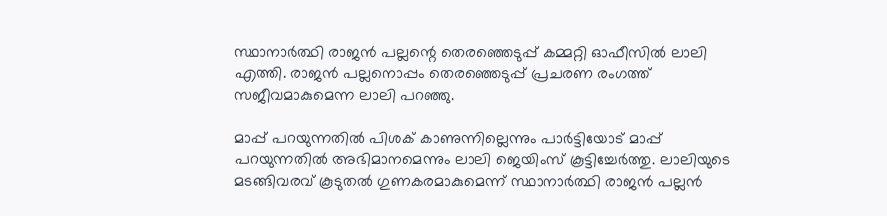സ്ഥാനാര്‍ത്ഥി രാജന്‍ പല്ലന്റെ തെരഞ്ഞെടുപ്പ് കമ്മറ്റി ഓഫീസില്‍ ലാലി എത്തി. രാജന്‍ പല്ലനൊപ്പം തെരഞ്ഞെടുപ്പ് പ്രചരണ രംഗത്ത് സജീവമാകുമെന്ന ലാലി പറഞ്ഞു.

മാപ്പ് പറയുന്നതില്‍ പിശക് കാണുന്നില്ലെന്നും പാര്‍ട്ടിയോട് മാപ്പ് പറയുന്നതില്‍ അഭിമാനമെന്നും ലാലി ജെയിംസ് കൂട്ടിച്ചേര്‍ത്തു. ലാലിയുടെ മടങ്ങിവരവ് കൂടുതല്‍ ഗുണകരമാകുമെന്ന് സ്ഥാനാര്‍ത്ഥി രാജന്‍ പല്ലന്‍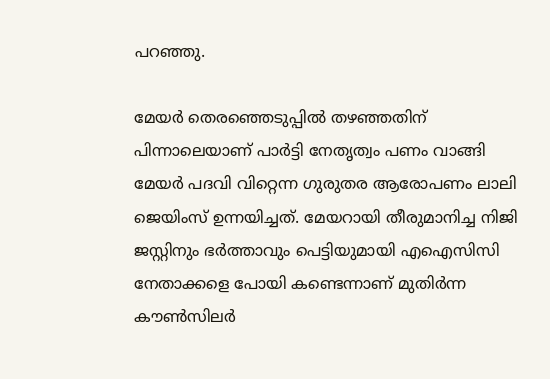പറഞ്ഞു.

മേയര്‍ തെരഞ്ഞെടുപ്പില്‍ തഴഞ്ഞതിന് പിന്നാലെയാണ് പാര്‍ട്ടി നേതൃത്വം പണം വാങ്ങി മേയര്‍ പദവി വിറ്റെന്ന ഗുരുതര ആരോപണം ലാലി ജെയിംസ് ഉന്നയിച്ചത്. മേയറായി തീരുമാനിച്ച നിജി ജസ്റ്റിനും ഭര്‍ത്താവും പെട്ടിയുമായി എഐസിസി നേതാക്കളെ പോയി കണ്ടെന്നാണ് മുതിര്‍ന്ന കൗണ്‍സിലര്‍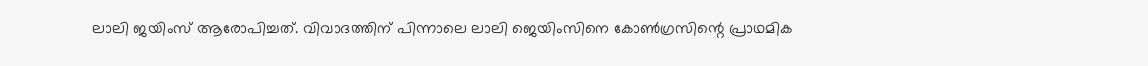ലാലി ജയിംസ് ആരോപിച്ചത്. വിവാദത്തിന് പിന്നാലെ ലാലി ജെയിംസിനെ കോണ്‍ഗ്രസിന്റെ പ്രാഥമിക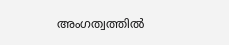അംഗത്വത്തില്‍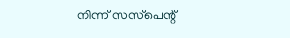നിന്ന് സസ്‌പെന്റ്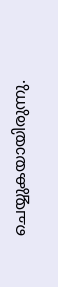ചെയ്യുകയായിരുന്നു.